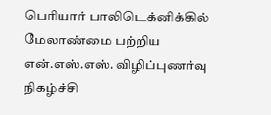பெரியார் பாலிடெக்னிக்கில் மேலாண்மை பற்றிய என்.எஸ்.எஸ். விழிப்புணர்வு நிகழ்ச்சி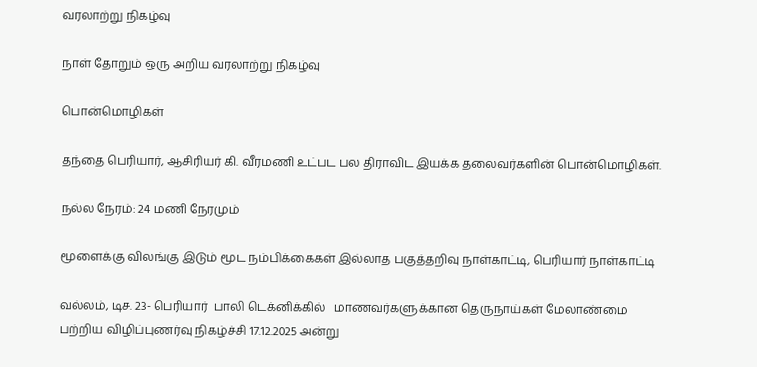வரலாற்று நிகழ்வு

நாள் தோறும் ஒரு அறிய வரலாற்று நிகழ்வு

பொன்மொழிகள்

தந்தை பெரியார், ஆசிரியர் கி. வீரமணி உட்பட பல திராவிட இயக்க தலைவர்களின் பொன்மொழிகள்.

நல்ல நேரம்: 24 மணி நேரமும்

மூளைக்கு விலங்கு இடும் மூட நம்பிக்கைகள் இல்லாத பகுத்தறிவு நாள்காட்டி, பெரியார் நாள்காட்டி

வல்லம், டிச. 23- பெரியார்  பாலி டெக்னிக்கில்   மாணவர்களுக்கான தெருநாய்கள் மேலாண்மை பற்றிய விழிப்புணர்வு நிகழ்ச்சி 17.12.2025 அன்று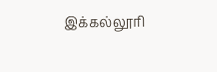இக்கல்லூரி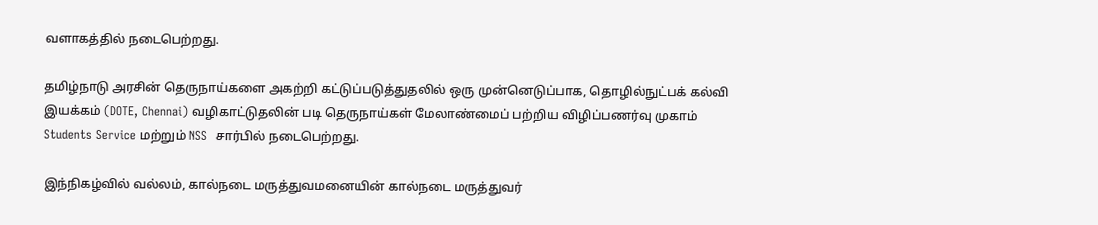வளாகத்தில் நடைபெற்றது.

தமிழ்நாடு அரசின் தெருநாய்களை அகற்றி கட்டுப்படுத்துதலில் ஒரு முன்னெடுப்பாக, தொழில்நுட்பக் கல்வி இயக்கம் (DOTE, Chennai) வழிகாட்டுதலின் படி தெருநாய்கள் மேலாண்மைப் பற்றிய விழிப்பணர்வு முகாம் Students Service மற்றும் NSS  சார்பில் நடைபெற்றது.

இந்நிகழ்வில் வல்லம், கால்நடை மருத்துவமனையின் கால்நடை மருத்துவர்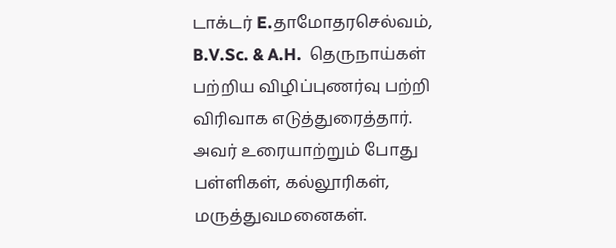டாக்டர் E.தாமோதரசெல்வம், B.V.Sc. & A.H.  தெருநாய்கள் பற்றிய விழிப்புணர்வு பற்றி விரிவாக எடுத்துரைத்தார்.   அவர் உரையாற்றும் போது பள்ளிகள், கல்லூரிகள், மருத்துவமனைகள்.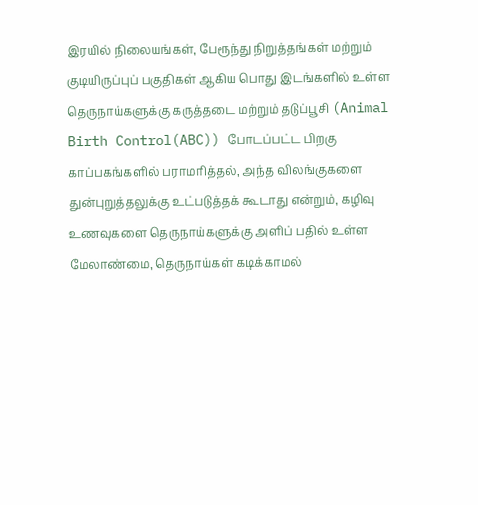இரயில் நிலையங்கள், பேரூந்து நிறுத்தங்கள் மற்றும் குடியிருப்புப் பகுதிகள் ஆகிய பொது இடங்களில் உள்ள தெருநாய்களுக்கு கருத்தடை மற்றும் தடுப்பூசி (Animal Birth Control(ABC)) போடப்பட்ட பிறகு காப்பகங்களில் பராமரித்தல், அந்த விலங்குகளை துன்புறுத்தலுக்கு உட்படுத்தக் கூடாது என்றும், கழிவு உணவுகளை தெருநாய்களுக்கு அளிப் பதில் உள்ள மேலாண்மை, தெருநாய்கள் கடிக்காமல்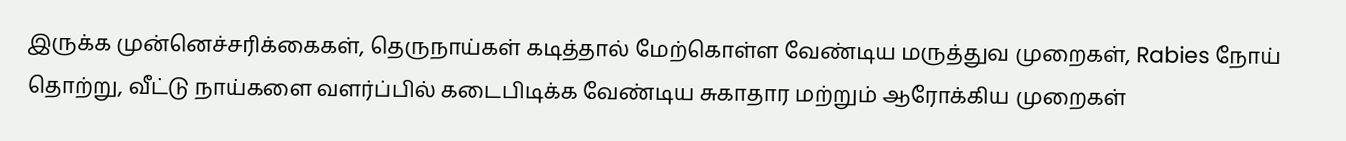இருக்க முன்னெச்சரிக்கைகள், தெருநாய்கள் கடித்தால் மேற்கொள்ள வேண்டிய மருத்துவ முறைகள், Rabies நோய் தொற்று, வீட்டு நாய்களை வளர்ப்பில் கடைபிடிக்க வேண்டிய சுகாதார மற்றும் ஆரோக்கிய முறைகள்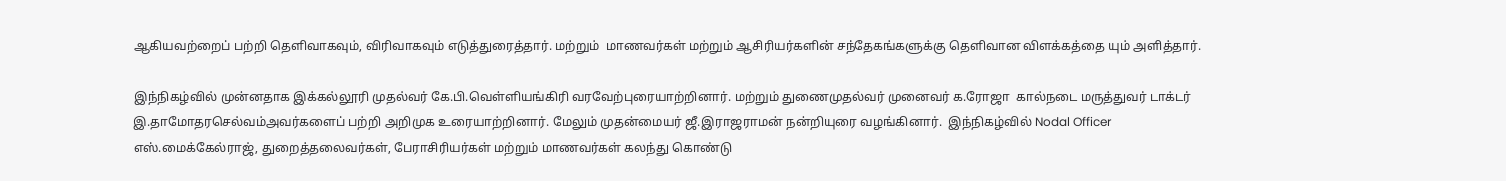ஆகியவற்றைப் பற்றி தெளிவாகவும், விரிவாகவும் எடுத்துரைத்தார். மற்றும்  மாணவர்கள் மற்றும் ஆசிரியர்களின் சந்தேகங்களுக்கு தெளிவான விளக்கத்தை யும் அளித்தார்.

இந்நிகழ்வில் முன்னதாக இக்கல்லூரி முதல்வர் கே.பி.வெள்ளியங்கிரி வரவேற்புரையாற்றினார். மற்றும் துணைமுதல்வர் முனைவர் க.ரோஜா  கால்நடை மருத்துவர் டாக்டர் இ.தாமோதரசெல்வம்அவர்களைப் பற்றி அறிமுக உரையாற்றினார். மேலும் முதன்மையர் ஜீ.இராஜராமன் நன்றியுரை வழங்கினார்.  இந்நிகழ்வில் Nodal Officer  எஸ்.மைக்கேல்ராஜ், துறைத்தலைவர்கள், பேராசிரியர்கள் மற்றும் மாணவர்கள் கலந்து கொண்டு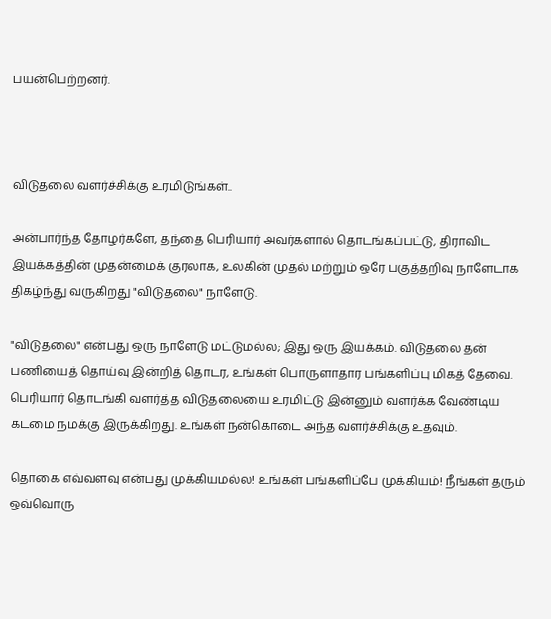பயன்பெற்றனர்.



விடுதலை வளர்ச்சிக்கு உரமிடுங்கள்..

அன்பார்ந்த தோழர்களே, தந்தை பெரியார் அவர்களால் தொடங்கப்பட்டு, திராவிட இயக்கத்தின் முதன்மைக் குரலாக, உலகின் முதல் மற்றும் ஒரே பகுத்தறிவு நாளேடாக திகழ்ந்து வருகிறது "விடுதலை" நாளேடு.

"விடுதலை" என்பது ஒரு நாளேடு மட்டுமல்ல; இது ஒரு இயக்கம். விடுதலை தன் பணியைத் தொய்வு இன்றித் தொடர, உங்கள் பொருளாதார பங்களிப்பு மிகத் தேவை. பெரியார் தொடங்கி வளர்த்த விடுதலையை உரமிட்டு இன்னும் வளர்க்க வேண்டிய கடமை நமக்கு இருக்கிறது. உங்கள் நன்கொடை அந்த வளர்ச்சிக்கு உதவும்.

தொகை எவ்வளவு என்பது முக்கியமல்ல! உங்கள் பங்களிப்பே முக்கியம்! நீங்கள் தரும் ஒவ்வொரு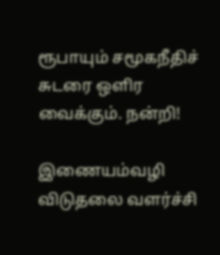ரூபாயும் சமூகநீதிச் சுடரை ஒளிர வைக்கும். நன்றி!

இணையம்வழி விடுதலை வளர்ச்சி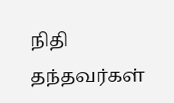நிதி தந்தவர்கள்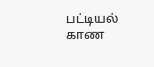பட்டியல் காண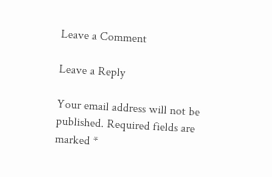Leave a Comment

Leave a Reply

Your email address will not be published. Required fields are marked *